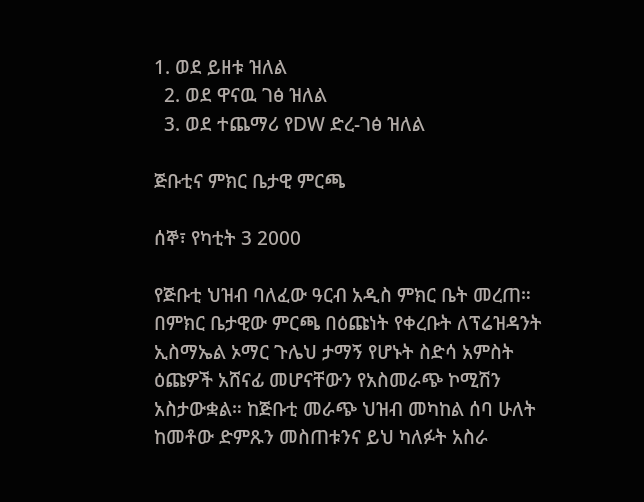1. ወደ ይዘቱ ዝለል
  2. ወደ ዋናዉ ገፅ ዝለል
  3. ወደ ተጨማሪ የDW ድረ-ገፅ ዝለል

ጅቡቲና ምክር ቤታዊ ምርጫ

ሰኞ፣ የካቲት 3 2000

የጅቡቲ ህዝብ ባለፈው ዓርብ አዲስ ምክር ቤት መረጠ። በምክር ቤታዊው ምርጫ በዕጩነት የቀረቡት ለፕሬዝዳንት ኢስማኤል ኦማር ጉሌህ ታማኝ የሆኑት ስድሳ አምስት ዕጩዎች አሸናፊ መሆናቸውን የአስመራጭ ኮሚሽን አስታውቋል። ከጅቡቲ መራጭ ህዝብ መካከል ሰባ ሁለት ከመቶው ድምጹን መስጠቱንና ይህ ካለፉት አስራ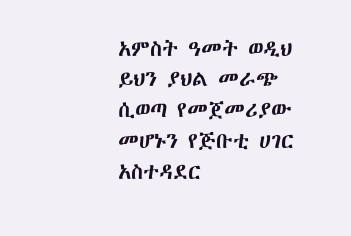አምስት ዓመት ወዲህ ይህን ያህል መራጭ ሲወጣ የመጀመሪያው መሆኑን የጅቡቲ ሀገር አስተዳደር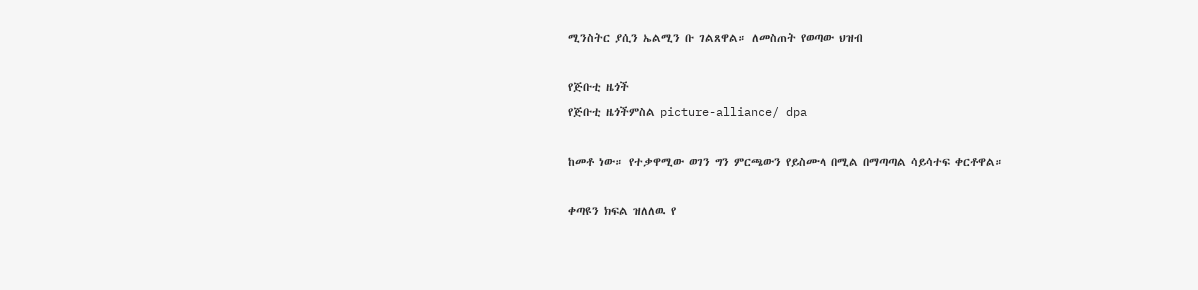ሚንስትር ያሲን ኤልሚን ቡ ገልጸዋል። ለመስጠት የወጣው ህዝብ

የጅቡቲ ዜጎች
የጅቡቲ ዜጎችምስል picture-alliance/ dpa

ከመቶ ነው። የተቃዋሚው ወገን ግን ምርጫውን የይስሙላ በሚል በማጣጣል ሳይሳተፍ ቀርቶዋል።

ቀጣዩን ክፍል ዝለለዉ የ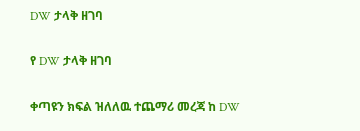DW ታላቅ ዘገባ

የ DW ታላቅ ዘገባ

ቀጣዩን ክፍል ዝለለዉ ተጨማሪ መረጃ ከ DW